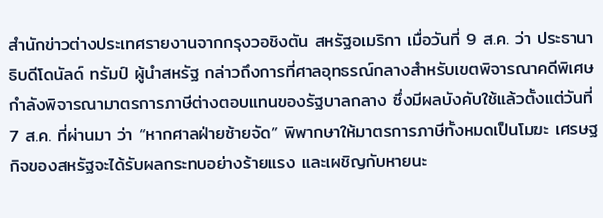สำนักข่าวต่างประเทศรายงานจากกรุงวอชิงตัน สหรัฐอเมริกา เมื่อวันที่ 9 ส.ค. ว่า ประธานาธิบดีโดนัลด์ ทรัมป์ ผู้นำสหรัฐ กล่าวถึงการที่ศาลอุทธรณ์กลางสำหรับเขตพิจารณาคดีพิเศษ กำลังพิจารณามาตรการภาษีต่างตอบแทนของรัฐบาลกลาง ซึ่งมีผลบังคับใช้แล้วตั้งแต่วันที่ 7 ส.ค. ที่ผ่านมา ว่า “หากศาลฝ่ายซ้ายจัด” พิพากษาให้มาตรการภาษีทั้งหมดเป็นโมฆะ เศรษฐกิจของสหรัฐจะได้รับผลกระทบอย่างร้ายแรง และเผชิญกับหายนะ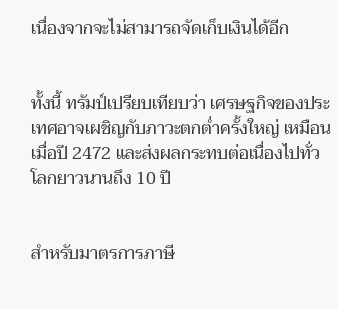เนื่องจากจะไม่สามารถจัดเก็บเงินได้อีก


ทั้งนี้ ทรัมป์เปรียบเทียบว่า เศรษฐกิจของประเทศอาจเผชิญกับภาวะตกต่ำครั้งใหญ่ เหมือนเมื่อปี 2472 และส่งผลกระทบต่อเนื่องไปทั่วโลกยาวนานถึง 10 ปี


สำหรับมาตรการภาษี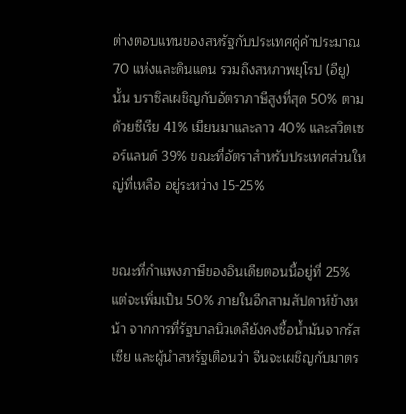ต่างตอบแทนของสหรัฐกับประเทศคู่ค้าประมาณ 70 แห่งและดินแดน รวมถึงสหภาพยุโรป (อียู) นั้น บราซิลเผชิญกับอัตราภาษีสูงที่สุด 50% ตามด้วยซีเรีย 41% เมียนมาและลาว 40% และสวิตเซอร์แลนด์ 39% ขณะที่อัตราสำหรับประเทศส่วนใหญ่ที่เหลือ อยู่ระหว่าง 15-25%


ขณะที่กำแพงภาษีของอินเดียตอนนี้อยู่ที่ 25% แต่จะเพิ่มเป็น 50% ภายในอีกสามสัปดาห์ข้างหน้า จากการที่รัฐบาลนิวเดลียังคงซื้อน้ำมันจากรัสเซีย และผู้นำสหรัฐเตือนว่า จีนจะเผชิญกับมาตร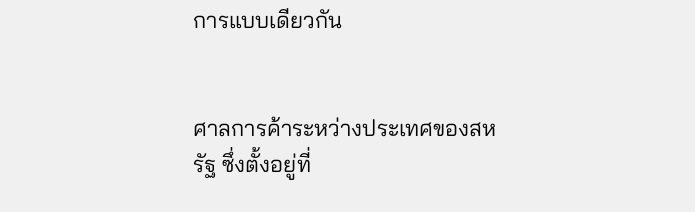การแบบเดียวกัน


ศาลการค้าระหว่างประเทศของสหรัฐ ซึ่งตั้งอยู่ที่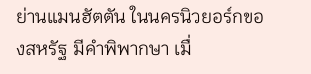ย่านแมนฮัตตัน ในนครนิวยอร์กของสหรัฐ มีคำพิพากษา เมื่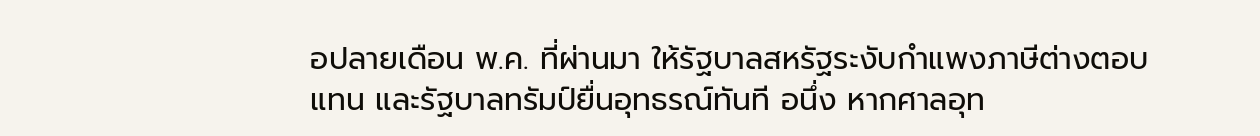อปลายเดือน พ.ค. ที่ผ่านมา ให้รัฐบาลสหรัฐระงับกำแพงภาษีต่างตอบแทน และรัฐบาลทรัมป์ยื่นอุทธรณ์ทันที อนึ่ง หากศาลอุท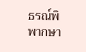ธรณ์พิพากษา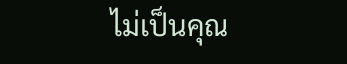ไม่เป็นคุณ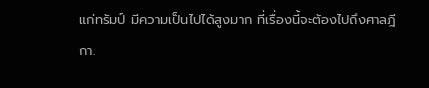แก่ทรัมป์ มีความเป็นไปได้สูงมาก ที่เรื่องนี้จะต้องไปถึงศาลฎีกา.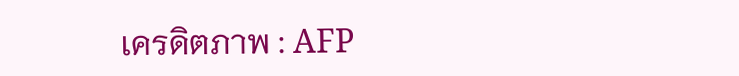เครดิตภาพ : AFP